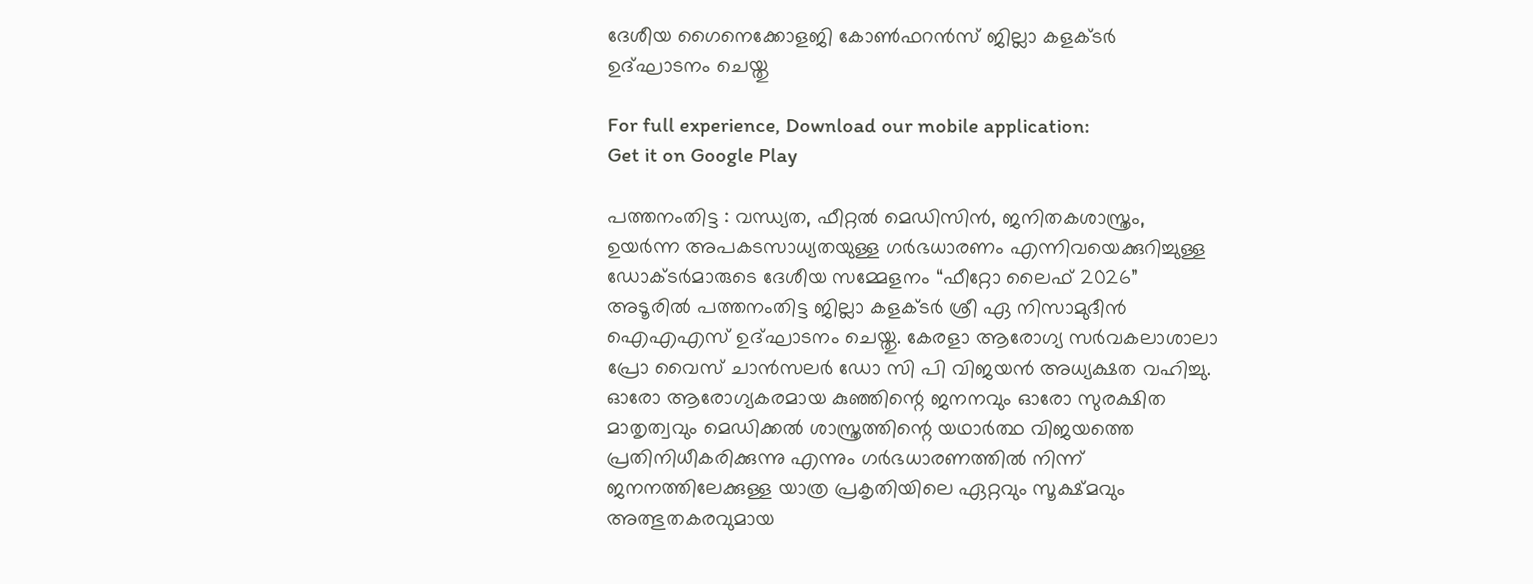ദേശീയ ഗൈനെക്കോളജി കോൺഫറൻസ് ജില്ലാ കളക്ടർ ഉദ്‌ഘാടനം ചെയ്തു

For full experience, Download our mobile application:
Get it on Google Play

പത്തനംതിട്ട : വന്ധ്യത, ഫീറ്റൽ മെഡിസിൻ, ജനിതകശാസ്ത്രം, ഉയർന്ന അപകടസാധ്യതയുള്ള ഗർഭധാരണം എന്നിവയെക്കുറിച്ചുള്ള ഡോക്ടർമാരുടെ ദേശീയ സമ്മേളനം “ഫീറ്റോ ലൈഫ് 2026” അടൂരിൽ പത്തനംതിട്ട ജില്ലാ കളക്ടർ ശ്രീ ഏ നിസാമുദീൻ ഐഎഎസ് ഉദ്ഘാടനം ചെയ്തു. കേരളാ ആരോഗ്യ സർവകലാശാലാ പ്രോ വൈസ് ചാൻസലർ ഡോ സി പി വിജയൻ അധ്യക്ഷത വഹിച്ചു. ഓരോ ആരോഗ്യകരമായ കുഞ്ഞിന്റെ ജനനവും ഓരോ സുരക്ഷിത മാതൃത്വവും മെഡിക്കൽ ശാസ്ത്രത്തിന്റെ യഥാർത്ഥ വിജയത്തെ പ്രതിനിധീകരിക്കുന്നു എന്നും ഗർഭധാരണത്തിൽ നിന്ന് ജനനത്തിലേക്കുള്ള യാത്ര പ്രകൃതിയിലെ ഏറ്റവും സൂക്ഷ്മവും അത്ഭുതകരവുമായ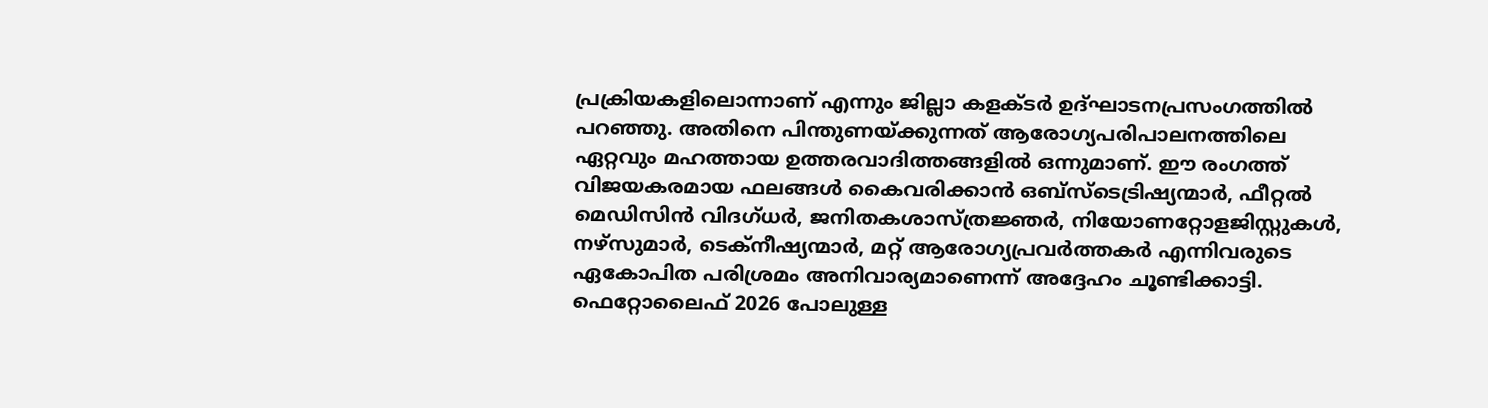പ്രക്രിയകളിലൊന്നാണ് എന്നും ജില്ലാ കളക്ടർ ഉദ്‌ഘാടനപ്രസംഗത്തിൽ പറഞ്ഞു. അതിനെ പിന്തുണയ്ക്കുന്നത് ആരോഗ്യപരിപാലനത്തിലെ ഏറ്റവും മഹത്തായ ഉത്തരവാദിത്തങ്ങളിൽ ഒന്നുമാണ്. ഈ രംഗത്ത് വിജയകരമായ ഫലങ്ങൾ കൈവരിക്കാൻ ഒബ്സ്ടെട്രിഷ്യന്മാർ, ഫീറ്റൽ മെഡിസിൻ വിദഗ്ധർ, ജനിതകശാസ്ത്രജ്ഞർ, നിയോണറ്റോളജിസ്റ്റുകൾ, നഴ്സുമാർ, ടെക്നീഷ്യന്മാർ, മറ്റ് ആരോഗ്യപ്രവർത്തകർ എന്നിവരുടെ ഏകോപിത പരിശ്രമം അനിവാര്യമാണെന്ന് അദ്ദേഹം ചൂണ്ടിക്കാട്ടി. ഫെറ്റോലൈഫ് 2026 പോലുള്ള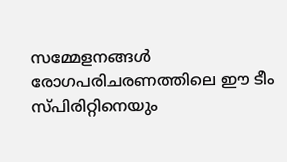സമ്മേളനങ്ങൾ രോഗപരിചരണത്തിലെ ഈ ടീം സ്പിരിറ്റിനെയും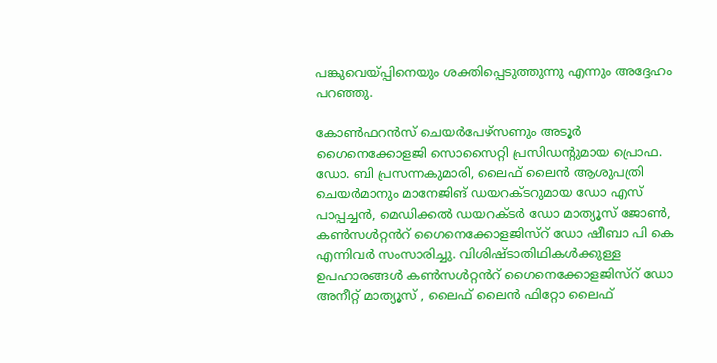പങ്കുവെയ്പ്പിനെയും ശക്തിപ്പെടുത്തുന്നു എന്നും അദ്ദേഹം പറഞ്ഞു.

കോൺഫറൻസ് ചെയർപേഴ്‌സണും അടൂർ ഗൈനെക്കോളജി സൊസൈറ്റി പ്രസിഡന്റുമായ പ്രൊഫ. ഡോ. ബി പ്രസന്നകുമാരി, ലൈഫ് ലൈൻ ആശുപത്രി ചെയർമാനും മാനേജിങ് ഡയറക്ടറുമായ ഡോ എസ് പാപ്പച്ചൻ, മെഡിക്കൽ ഡയറക്ടർ ഡോ മാത്യൂസ് ജോൺ, കൺസൾറ്റൻറ് ഗൈനെക്കോളജിസ്റ് ഡോ ഷീബാ പി കെ എന്നിവർ സംസാരിച്ചു. വിശിഷ്ടാതിഥികൾക്കുള്ള ഉപഹാരങ്ങൾ കൺസൾറ്റൻറ് ഗൈനെക്കോളജിസ്റ് ഡോ അനീറ്റ് മാത്യൂസ് , ലൈഫ് ലൈൻ ഫിറ്റോ ലൈഫ്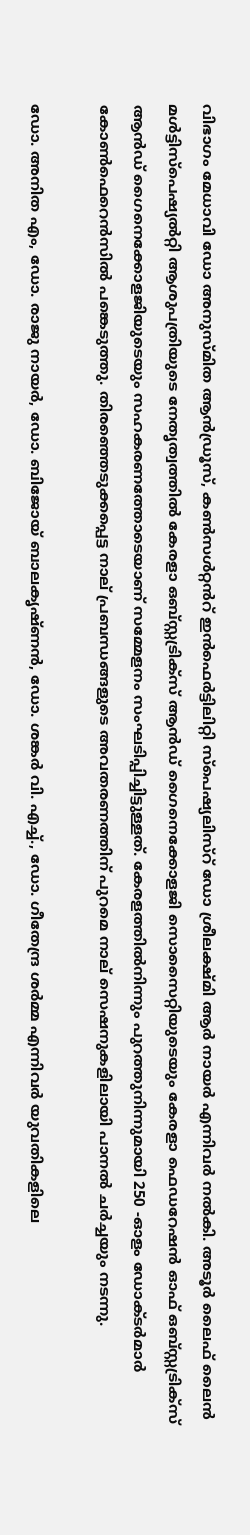വിഭാഗം മേധാവി ഡോ അനുസ്മിത ആൻഡ്രൂസ്, കൺസൾറ്റൻറ് ഇൻഫെർട്ടിലിറ്റി സ്പെഷ്യലിസ്റ് ഡോ ശ്രീലക്ഷ്മി ആർ നായർ എന്നിവർ നൽകി. അടൂർ ലൈഫ് ലൈൻ മൾട്ടിസ്പെഷ്യൽറ്റി ആശുപത്രിയുടെ നേതൃത്വത്തിൽ കേരളാ ഒബ്സ്റ്റട്രിക്സ് ആൻഡ് ഗൈനെക്കോളജി സൊസൈറ്റിയുടെയും കേരളാ ഫെഡറേഷൻ ഓഫ് ഒബ്സ്റ്റട്രിക്സ് ആൻഡ് ഗൈനെക്കോളജിയുടെയും സഹകരണത്തോടെയാണ് സമ്മേളനം സംഘടിപ്പിച്ചിട്ടുള്ളത്. കേരളത്തിൽനിന്നും പുറത്തുനിന്നുമായി 250 -ഓളം ഡോക്ടർമാർ കോൺഫെറെൻസിൽ പങ്കെടുത്തു. തിരഞ്ഞെടുക്കപ്പെട്ട നാല് പ്രബന്ധങ്ങളുടെ അവതരണത്തിന് പുറമെ നാല് സെഷനുകളിലായി പാനൽ ചർച്ചയും നടന്നു.

ഡോ. അനിത എം, ഡോ. രാജു നായർ, ഡോ. ബിജോയ് ബാലകൃഷ്ണൻ, ഡോ. ശങ്കർ വി. എച്ച്., ഡോ. ഗീതേന്ദ്ര ശർമ്മ എന്നിവർ യുവതികളിലെ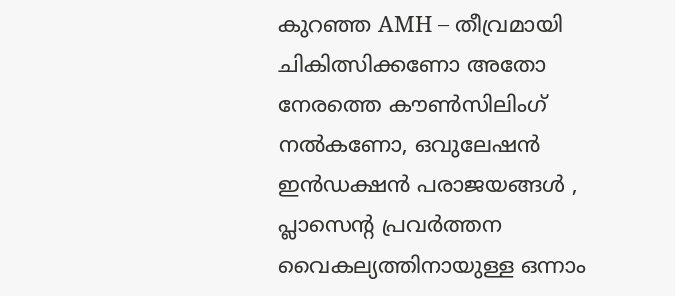കുറഞ്ഞ AMH – തീവ്രമായി ചികിത്സിക്കണോ അതോ നേരത്തെ കൗൺസിലിംഗ് നൽകണോ, ഒവുലേഷൻ ഇൻഡക്ഷൻ പരാജയങ്ങൾ , പ്ലാസെന്റ പ്രവർത്തന വൈകല്യത്തിനായുള്ള ഒന്നാം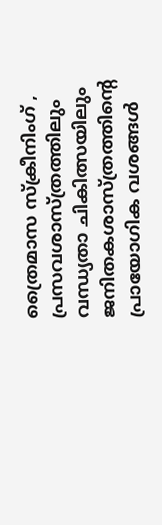ത്രൈമാസ സ്ക്രീനിംഗ് , പ്രസവശാസ്ത്രത്തിലും വന്ധ്യതാ ചികിത്സയിലും ജനിതകശാസ്ത്രത്തിന്റെ പ്രായോഗിക വശങ്ങൾ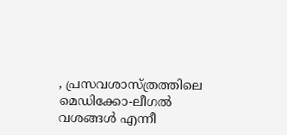, പ്രസവശാസ്ത്രത്തിലെ മെഡിക്കോ-ലീഗൽ വശങ്ങൾ എന്നീ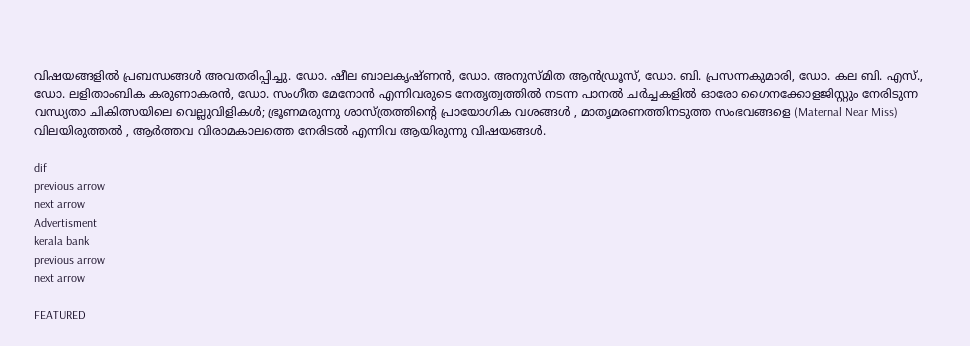വിഷയങ്ങളിൽ പ്രബന്ധങ്ങൾ അവതരിപ്പിച്ചു. ഡോ. ഷീല ബാലകൃഷ്ണൻ, ഡോ. അനുസ്മിത ആൻഡ്രൂസ്, ഡോ. ബി. പ്രസന്നകുമാരി, ഡോ. കല ബി. എസ്., ഡോ. ലളിതാംബിക കരുണാകരൻ, ഡോ. സംഗീത മേനോൻ എന്നിവരുടെ നേതൃത്വത്തിൽ നടന്ന പാനൽ ചർച്ചകളിൽ ഓരോ ഗൈനക്കോളജിസ്റ്റും നേരിടുന്ന വന്ധ്യതാ ചികിത്സയിലെ വെല്ലുവിളികൾ; ഭ്രൂണമരുന്നു ശാസ്ത്രത്തിന്റെ പ്രായോഗിക വശങ്ങൾ , മാതൃമരണത്തിനടുത്ത സംഭവങ്ങളെ (Maternal Near Miss) വിലയിരുത്തൽ , ആർത്തവ വിരാമകാലത്തെ നേരിടൽ എന്നിവ ആയിരുന്നു വിഷയങ്ങൾ.

dif
previous arrow
next arrow
Advertisment
kerala bank
previous arrow
next arrow

FEATURED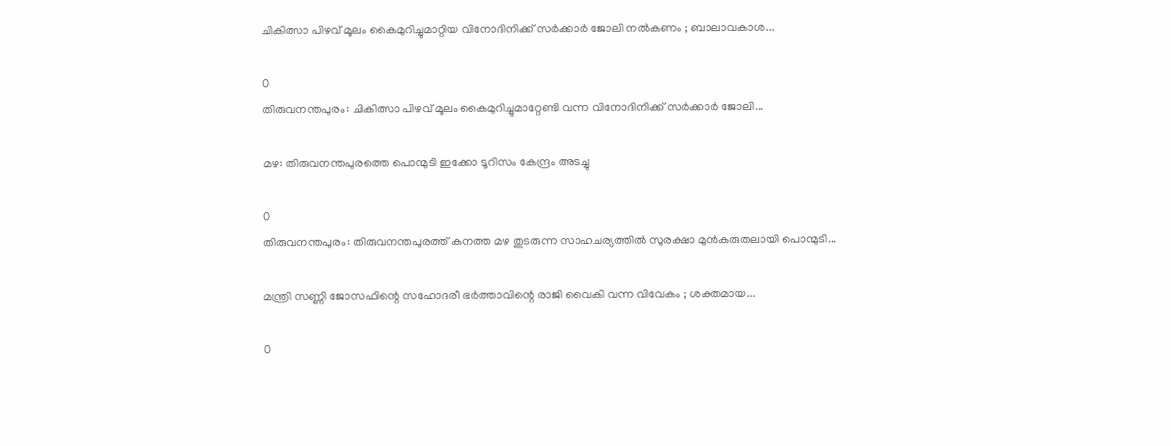ചികിത്സാ പിഴവ് മൂലം കൈമുറിച്ചുമാറ്റിയ വിനോദിനിക്ക് സര്‍ക്കാര്‍ ജോലി നല്‍കണം ; ബാലാവകാശ...

0
തിരുവനന്തപുരം: ചികിത്സാ പിഴവ് മൂലം കൈമുറിച്ചുമാറ്റേണ്ടി വന്ന വിനോദിനിക്ക് സര്‍ക്കാര്‍ ജോലി...

മഴ: തിരുവനന്തപുരത്തെ പൊന്മുടി ഇക്കോ ടൂറിസം കേന്ദ്രം അടച്ചു

0
തിരുവനന്തപുരം: തിരുവനന്തപുരത്ത് കനത്ത മഴ തുടരുന്ന സാഹചര്യത്തിൽ സുരക്ഷാ മുൻകരുതലായി പൊന്മുടി...

മന്ത്രി സണ്ണി ജോസഫിന്റെ സഹോദരീ ഭർത്താവിന്റെ രാജി വൈകി വന്ന വിവേകം ; ശക്തമായ...

0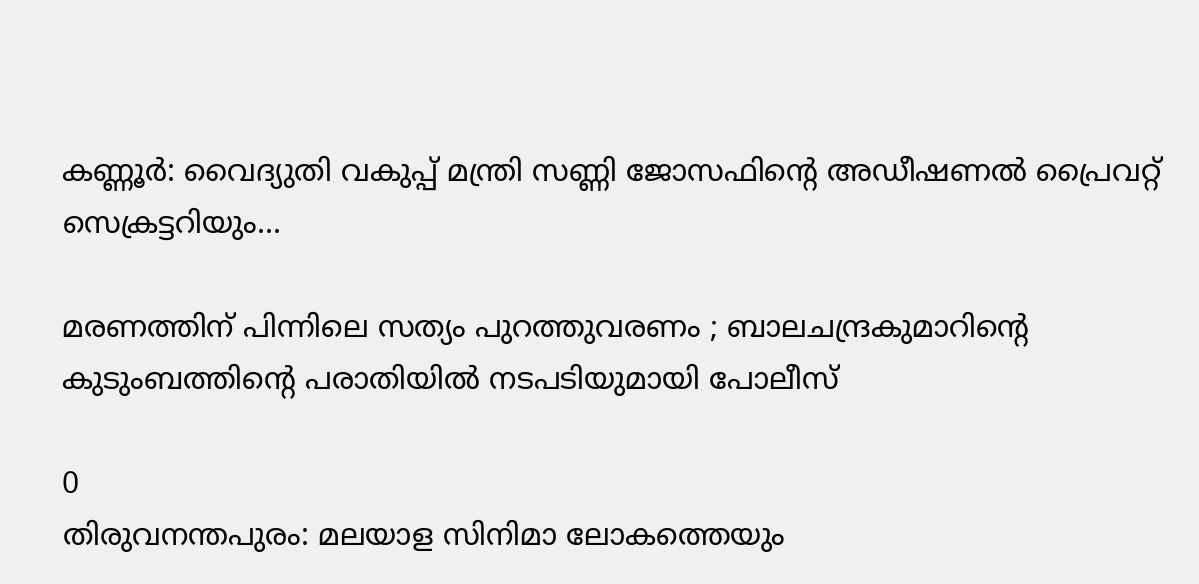കണ്ണൂർ: വൈദ്യുതി വകുപ്പ് മന്ത്രി സണ്ണി ജോസഫിന്റെ അഡീഷണൽ പ്രൈവറ്റ് സെക്രട്ടറിയും...

മരണത്തിന് പിന്നിലെ സത്യം പുറത്തുവരണം ; ബാലചന്ദ്രകുമാറിന്റെ കുടുംബത്തിന്റെ പരാതിയിൽ നടപടിയുമായി പോലീസ്

0
തിരുവനന്തപുരം: മലയാള സിനിമാ ലോകത്തെയും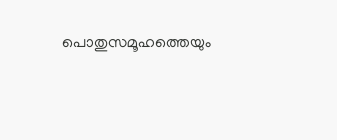പൊതുസമൂഹത്തെയും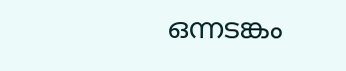ഒന്നടങ്കം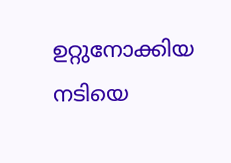ഉറ്റുനോക്കിയ നടിയെ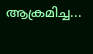ആക്രമിച്ച...